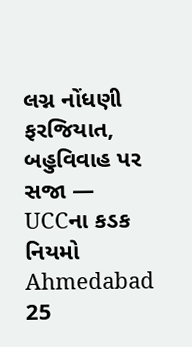લગ્ન નોંધણી ફરજિયાત, બહુવિવાહ પર સજા — UCCના કડક નિયમો
Ahmedabad 25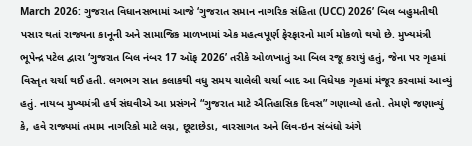March 2026: ગુજરાત વિધાનસભામાં આજે ‘ગુજરાત સમાન નાગરિક સંહિતા (UCC) 2026’ બિલ બહુમતીથી પસાર થતાં રાજ્યના કાનૂની અને સામાજિક માળખામાં એક મહત્વપૂર્ણ ફેરફારનો માર્ગ મોકળો થયો છે. મુખ્યમંત્રી ભૂપેન્દ્ર પટેલ દ્વારા ‘ગુજરાત બિલ નંબર 17 ઑફ 2026’ તરીકે ઓળખાતું આ બિલ રજૂ કરાયું હતું, જેના પર ગૃહમાં વિસ્તૃત ચર્ચા થઈ હતી. લગભગ સાત કલાકથી વધુ સમય ચાલેલી ચર્ચા બાદ આ વિધેયક ગૃહમાં મંજૂર કરવામાં આવ્યું હતું. નાયબ મુખ્યમંત્રી હર્ષ સંઘવીએ આ પ્રસંગને “ગુજરાત માટે ઐતિહાસિક દિવસ” ગણાવ્યો હતો. તેમણે જણાવ્યું કે, હવે રાજ્યમાં તમામ નાગરિકો માટે લગ્ન, છૂટાછેડા, વારસાગત અને લિવ-ઇન સંબંધો અંગે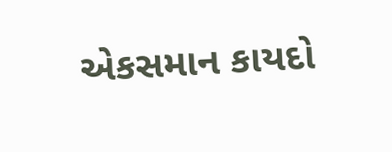એકસમાન કાયદો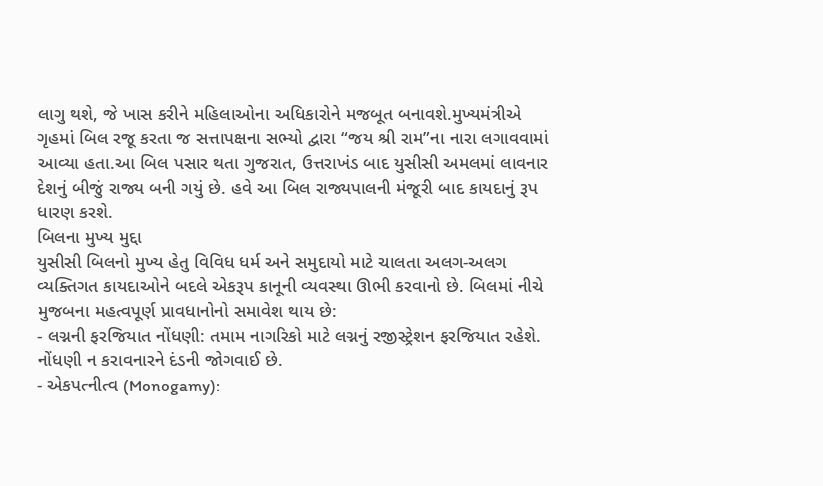લાગુ થશે, જે ખાસ કરીને મહિલાઓના અધિકારોને મજબૂત બનાવશે.મુખ્યમંત્રીએ ગૃહમાં બિલ રજૂ કરતા જ સત્તાપક્ષના સભ્યો દ્વારા “જય શ્રી રામ”ના નારા લગાવવામાં આવ્યા હતા.આ બિલ પસાર થતા ગુજરાત, ઉત્તરાખંડ બાદ યુસીસી અમલમાં લાવનાર દેશનું બીજું રાજ્ય બની ગયું છે. હવે આ બિલ રાજ્યપાલની મંજૂરી બાદ કાયદાનું રૂપ ધારણ કરશે.
બિલના મુખ્ય મુદ્દા
યુસીસી બિલનો મુખ્ય હેતુ વિવિધ ધર્મ અને સમુદાયો માટે ચાલતા અલગ-અલગ વ્યક્તિગત કાયદાઓને બદલે એકરૂપ કાનૂની વ્યવસ્થા ઊભી કરવાનો છે. બિલમાં નીચે મુજબના મહત્વપૂર્ણ પ્રાવધાનોનો સમાવેશ થાય છે:
- લગ્નની ફરજિયાત નોંધણી: તમામ નાગરિકો માટે લગ્નનું રજીસ્ટ્રેશન ફરજિયાત રહેશે. નોંધણી ન કરાવનારને દંડની જોગવાઈ છે.
- એકપત્નીત્વ (Monogamy):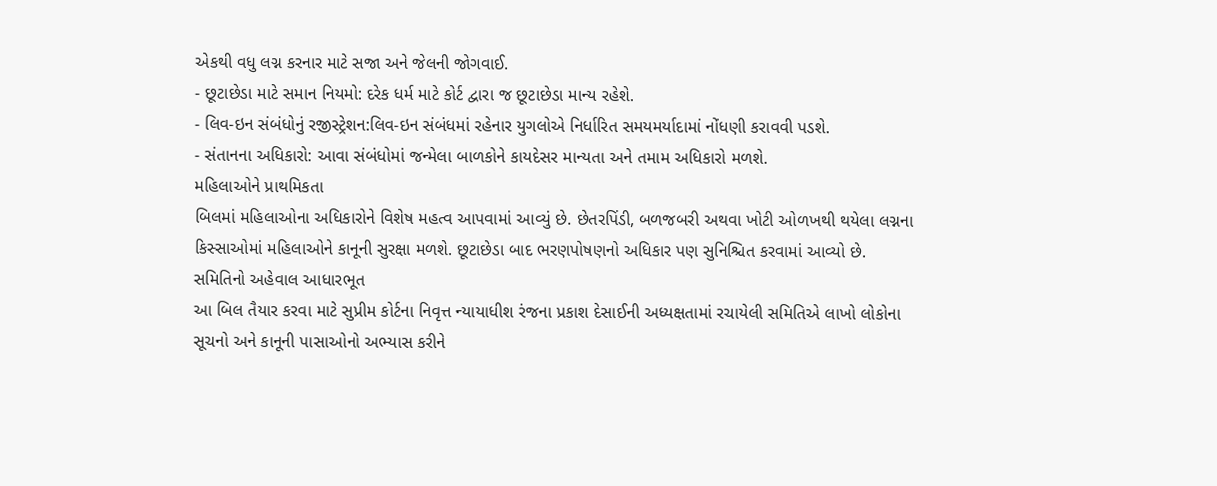એકથી વધુ લગ્ન કરનાર માટે સજા અને જેલની જોગવાઈ.
- છૂટાછેડા માટે સમાન નિયમો: દરેક ધર્મ માટે કોર્ટ દ્વારા જ છૂટાછેડા માન્ય રહેશે.
- લિવ-ઇન સંબંધોનું રજીસ્ટ્રેશન:લિવ-ઇન સંબંધમાં રહેનાર યુગલોએ નિર્ધારિત સમયમર્યાદામાં નોંધણી કરાવવી પડશે.
- સંતાનના અધિકારો: આવા સંબંધોમાં જન્મેલા બાળકોને કાયદેસર માન્યતા અને તમામ અધિકારો મળશે.
મહિલાઓને પ્રાથમિકતા
બિલમાં મહિલાઓના અધિકારોને વિશેષ મહત્વ આપવામાં આવ્યું છે. છેતરપિંડી, બળજબરી અથવા ખોટી ઓળખથી થયેલા લગ્નના કિસ્સાઓમાં મહિલાઓને કાનૂની સુરક્ષા મળશે. છૂટાછેડા બાદ ભરણપોષણનો અધિકાર પણ સુનિશ્ચિત કરવામાં આવ્યો છે.
સમિતિનો અહેવાલ આધારભૂત
આ બિલ તૈયાર કરવા માટે સુપ્રીમ કોર્ટના નિવૃત્ત ન્યાયાધીશ રંજના પ્રકાશ દેસાઈની અધ્યક્ષતામાં રચાયેલી સમિતિએ લાખો લોકોના સૂચનો અને કાનૂની પાસાઓનો અભ્યાસ કરીને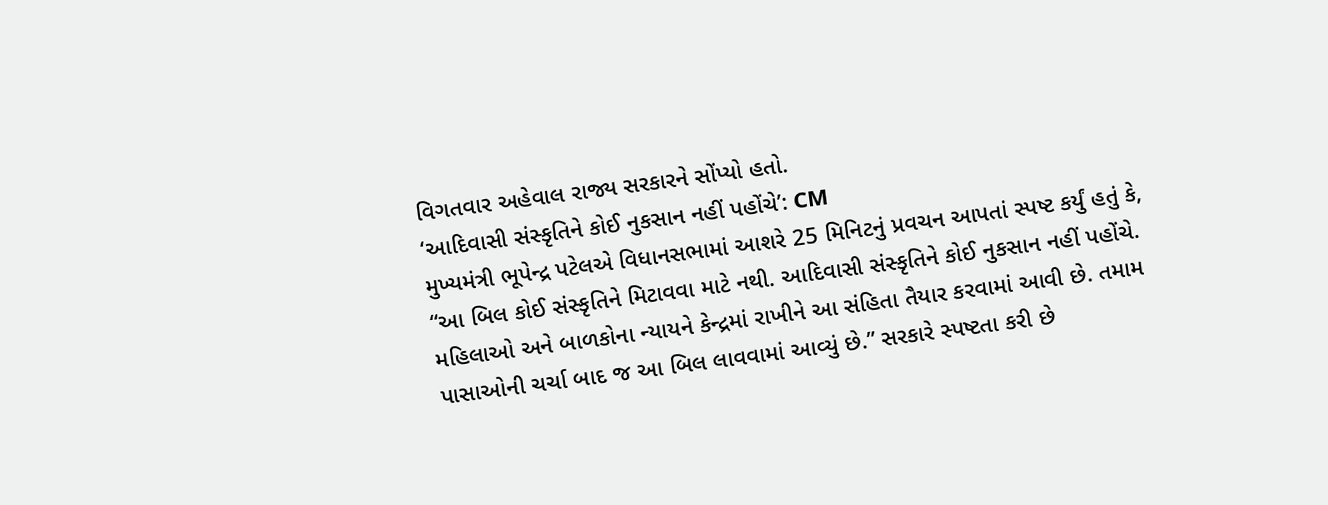વિગતવાર અહેવાલ રાજ્ય સરકારને સોંપ્યો હતો.
‘આદિવાસી સંસ્કૃતિને કોઈ નુકસાન નહીં પહોંચે’: CM
મુખ્યમંત્રી ભૂપેન્દ્ર પટેલએ વિધાનસભામાં આશરે 25 મિનિટનું પ્રવચન આપતાં સ્પષ્ટ કર્યું હતું કે, “આ બિલ કોઈ સંસ્કૃતિને મિટાવવા માટે નથી. આદિવાસી સંસ્કૃતિને કોઈ નુકસાન નહીં પહોંચે. મહિલાઓ અને બાળકોના ન્યાયને કેન્દ્રમાં રાખીને આ સંહિતા તૈયાર કરવામાં આવી છે. તમામ પાસાઓની ચર્ચા બાદ જ આ બિલ લાવવામાં આવ્યું છે.” સરકારે સ્પષ્ટતા કરી છે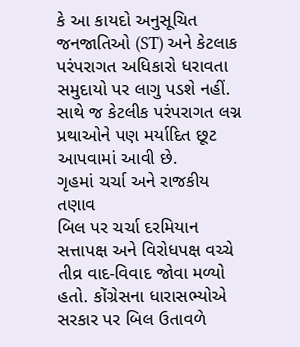કે આ કાયદો અનુસૂચિત જનજાતિઓ (ST) અને કેટલાક પરંપરાગત અધિકારો ધરાવતા સમુદાયો પર લાગુ પડશે નહીં. સાથે જ કેટલીક પરંપરાગત લગ્ન પ્રથાઓને પણ મર્યાદિત છૂટ આપવામાં આવી છે.
ગૃહમાં ચર્ચા અને રાજકીય તણાવ
બિલ પર ચર્ચા દરમિયાન સત્તાપક્ષ અને વિરોધપક્ષ વચ્ચે તીવ્ર વાદ-વિવાદ જોવા મળ્યો હતો. કોંગ્રેસના ધારાસભ્યોએ સરકાર પર બિલ ઉતાવળે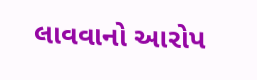લાવવાનો આરોપ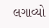લગાવ્યો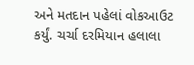અને મતદાન પહેલાં વોકઆઉટ કર્યું. ચર્ચા દરમિયાન હલાલા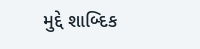મુદ્દે શાબ્દિક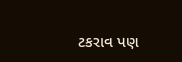ટકરાવ પણ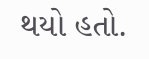થયો હતો.